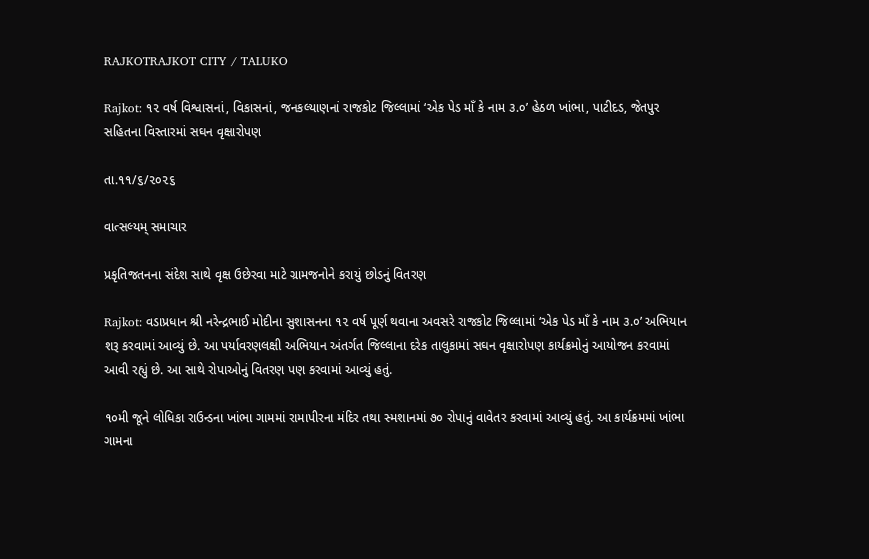RAJKOTRAJKOT CITY / TALUKO

Rajkot: ૧૨ વર્ષ વિશ્વાસનાં, વિકાસનાં, જનકલ્યાણનાં રાજકોટ જિલ્લામાં ‘એક પેડ માઁ કે નામ ૩.૦’ હેઠળ ખાંભા, પાટીદડ, જેતપુર સહિતના વિસ્તારમાં સઘન વૃક્ષારોપણ

તા.૧૧/૬/૨૦૨૬

વાત્સલ્યમ્ સમાચાર

પ્રકૃતિજતનના સંદેશ સાથે વૃક્ષ ઉછેરવા માટે ગ્રામજનોને કરાયું છોડનું વિતરણ

Rajkot: વડાપ્રધાન શ્રી નરેન્દ્રભાઈ મોદીના સુશાસનના ૧૨ વર્ષ પૂર્ણ થવાના અવસરે રાજકોટ જિલ્લામાં ‘એક પેડ માઁ કે નામ ૩.૦’ અભિયાન શરૂ કરવામાં આવ્યું છે. આ પર્યાવરણલક્ષી અભિયાન અંતર્ગત જિલ્લાના દરેક તાલુકામાં સઘન વૃક્ષારોપણ કાર્યક્રમોનું આયોજન કરવામાં આવી રહ્યું છે. આ સાથે રોપાઓનું વિતરણ પણ કરવામાં આવ્યું હતું.

૧૦મી જૂને લોધિકા રાઉન્ડના ખાંભા ગામમાં રામાપીરના મંદિર તથા સ્મશાનમાં ૭૦ રોપાનું વાવેતર કરવામાં આવ્યું હતું. આ કાર્યક્રમમાં ખાંભા ગામના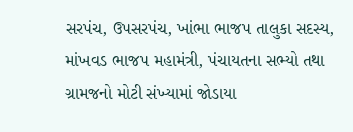સરપંચ, ઉપસરપંચ, ખાંભા ભાજપ તાલુકા સદસ્ય, માંખવડ ભાજપ મહામંત્રી, પંચાયતના સભ્યો તથા ગ્રામજનો મોટી સંખ્યામાં જોડાયા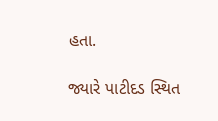હતા.

જ્યારે પાટીદડ સ્થિત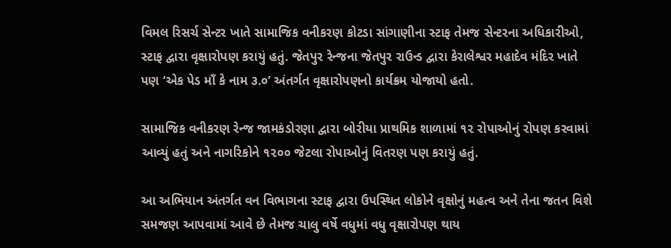વિમલ રિસર્ચ સેન્ટર ખાતે સામાજિક વનીકરણ કોટડા સાંગાણીના સ્ટાફ તેમજ સેન્ટરના અધિકારીઓ, સ્ટાફ દ્વારા વૃક્ષારોપણ કરાયું હતું. જેતપુર રેન્જના જેતપુર રાઉન્ડ દ્વારા કેરાલેશ્વર મહાદેવ મંદિર ખાતે પણ ‘એક પેડ માઁ કે નામ ૩.૦’ અંતર્ગત વૃક્ષારોપણનો કાર્યક્રમ યોજાયો હતો.

સામાજિક વનીકરણ રેન્જ જામકંડોરણા દ્વારા બોરીયા પ્રાથમિક શાળામાં ૧૨ રોપાઓનું રોપણ કરવામાં આવ્યું હતું અને નાગરિકોને ૧૨૦૦ જેટલા રોપાઓનું વિતરણ પણ કરાયું હતું.

આ અભિયાન અંતર્ગત વન વિભાગના સ્ટાફ દ્વારા ઉપસ્થિત લોકોને વૃક્ષોનું મહત્વ અને તેના જતન વિશે સમજણ આપવામાં આવે છે તેમજ ચાલુ વર્ષે વધુમાં વધુ વૃક્ષારોપણ થાય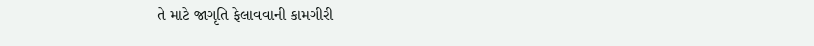તે માટે જાગૃતિ ફેલાવવાની કામગીરી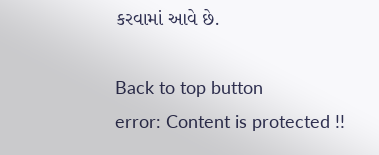કરવામાં આવે છે.

Back to top button
error: Content is protected !!